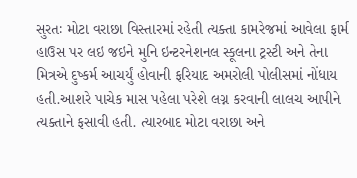સુરતઃ મોટા વરાછા વિસ્તારમાં રહેતી ત્યક્તા કામરેજમાં આવેલા ફાર્મ હાઉસ પર લઇ જઇને મુનિ ઇન્ટરનેશનલ સ્કૂલના ટ્રસ્ટી અને તેના મિત્રએ દુષ્કર્મ આચર્યું હોવાની ફરિયાદ અમરોલી પોલીસમાં નોંધાય હતી.આશરે પાચેક માસ પહેલા પરેશે લગ્ન કરવાની લાલચ આપીને ત્યક્તાને ફસાવી હતી. ત્યારબાદ મોટા વરાછા અને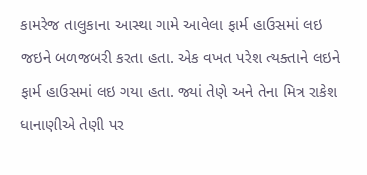કામરેજ તાલુકાના આસ્થા ગામે આવેલા ફાર્મ હાઉસમાં લઇ જઇને બળજબરી કરતા હતા. એક વખત પરેશ ત્યક્તાને લઇને ફાર્મ હાઉસમાં લઇ ગયા હતા. જ્યાં તેણે અને તેના મિત્ર રાકેશ ધાનાણીએ તેણી પર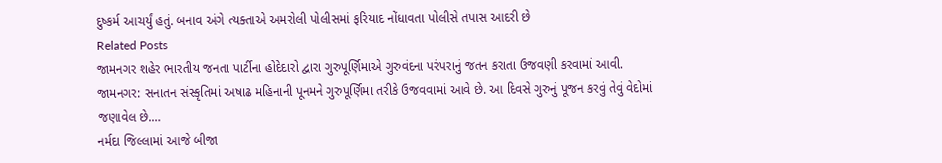દુષ્કર્મ આચર્યું હતું. બનાવ અંગે ત્યક્તાએ અમરોલી પોલીસમાં ફરિયાદ નોંધાવતા પોલીસે તપાસ આદરી છે
Related Posts
જામનગર શહેર ભારતીય જનતા પાર્ટીના હોદેદારો દ્વારા ગુરુપૂર્ણિમાએ ગુરુવંદના પરંપરાનું જતન કરાતા ઉજવણી કરવામાં આવી.
જામનગર: સનાતન સંસ્કૃતિમાં અષાઢ મહિનાની પૂનમને ગુરુપૂર્ણિમા તરીકે ઉજવવામાં આવે છે. આ દિવસે ગુરુનું પૂજન કરવું તેવું વેદોમાં જણાવેલ છે.…
નર્મદા જિલ્લામાં આજે બીજા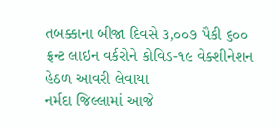તબક્કાના બીજા દિવસે ૩,૦૦૭ પૈકી ૬૦૦ ફ્રન્ટ લાઇન વર્કરોને કોવિડ-૧૯ વેક્શીનેશન હેઠળ આવરી લેવાયા
નર્મદા જિલ્લામાં આજે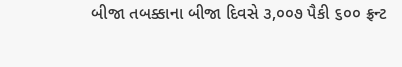બીજા તબક્કાના બીજા દિવસે ૩,૦૦૭ પૈકી ૬૦૦ ફ્રન્ટ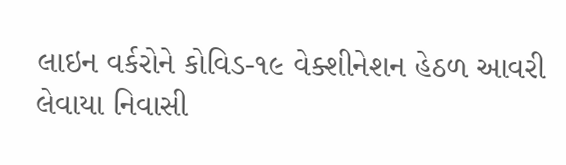લાઇન વર્કરોને કોવિડ-૧૯ વેક્શીનેશન હેઠળ આવરી લેવાયા નિવાસી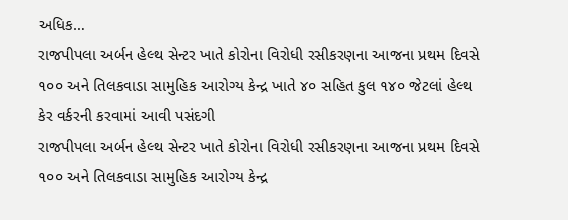અધિક…
રાજપીપલા અર્બન હેલ્થ સેન્ટર ખાતે કોરોના વિરોધી રસીકરણના આજના પ્રથમ દિવસે ૧૦૦ અને તિલકવાડા સામુહિક આરોગ્ય કેન્દ્ર ખાતે ૪૦ સહિત કુલ ૧૪૦ જેટલાં હેલ્થ કેર વર્કરની કરવામાં આવી પસંદગી
રાજપીપલા અર્બન હેલ્થ સેન્ટર ખાતે કોરોના વિરોધી રસીકરણના આજના પ્રથમ દિવસે ૧૦૦ અને તિલકવાડા સામુહિક આરોગ્ય કેન્દ્ર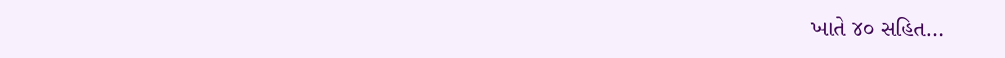ખાતે ૪૦ સહિત…